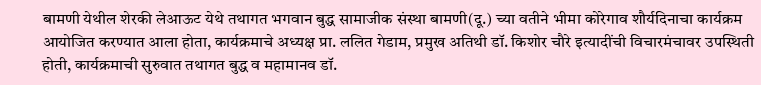बामणी येथील शेरकी लेआऊट येथे तथागत भगवान बुद्ध सामाजीक संस्था बामणी(दू.) च्या वतीने भीमा कोरेगाव शौर्यदिनाचा कार्यक्रम आयोजित करण्यात आला होता, कार्यक्रमाचे अध्यक्ष प्रा. ललित गेडाम, प्रमुख अतिथी डॉ. किशोर चौरे इत्यादींची विचारमंचावर उपस्थिती होती, कार्यक्रमाची सुरुवात तथागत बुद्ध व महामानव डॉ.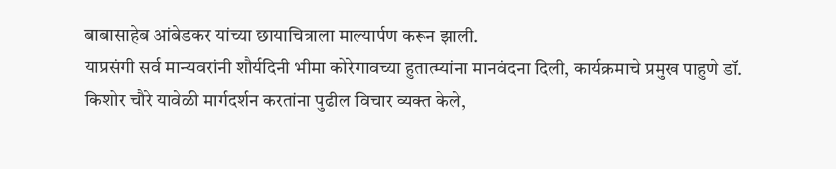बाबासाहेब आंबेडकर यांच्या छायाचित्राला माल्यार्पण करून झाली.
याप्रसंगी सर्व मान्यवरांनी शौर्यदिनी भीमा कोरेगावच्या हुतात्म्यांना मानवंदना दिली, कार्यक्रमाचे प्रमुख पाहुणे डॉ. किशोर चौरे यावेळी मार्गदर्शन करतांना पुढील विचार व्यक्त केले,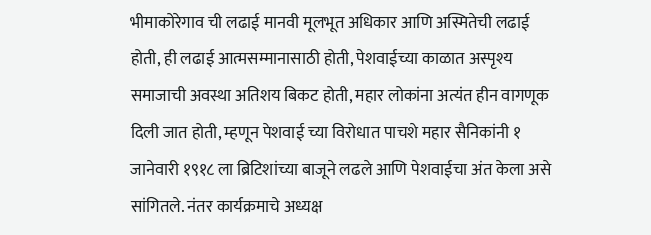भीमाकोरेगाव ची लढाई मानवी मूलभूत अधिकार आणि अस्मितेची लढाई होती, ही लढाई आत्मसम्मानासाठी होती, पेशवाईच्या काळात अस्पृश्य समाजाची अवस्था अतिशय बिकट होती, महार लोकांना अत्यंत हीन वागणूक दिली जात होती, म्हणून पेशवाई च्या विरोधात पाचशे महार सैनिकांनी १ जानेवारी १९१८ ला ब्रिटिशांच्या बाजूने लढले आणि पेशवाईचा अंत केला असे सांगितले. नंतर कार्यक्रमाचे अध्यक्ष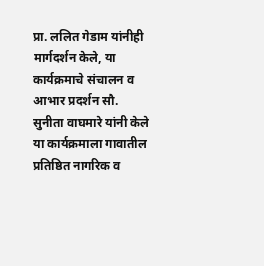प्रा. ललित गेडाम यांनीही मार्गदर्शन केले, या कार्यक्रमाचे संचालन व आभार प्रदर्शन सौ. सुनीता वाघमारे यांनी केले या कार्यक्रमाला गावातील प्रतिष्ठित नागरिक व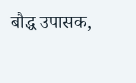बौद्ध उपासक,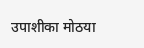उपाशीका मोठया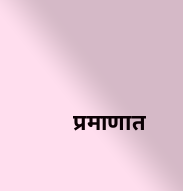प्रमाणात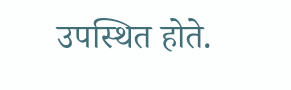उपस्थित होते.